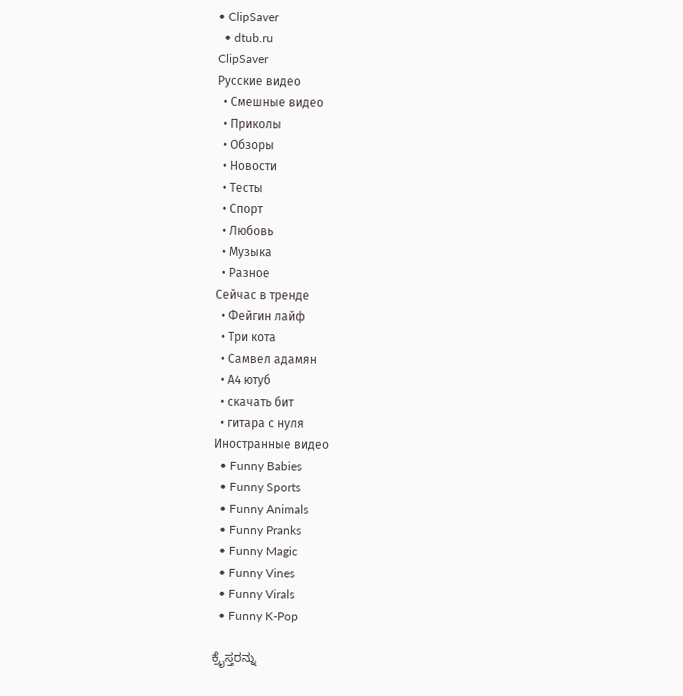• ClipSaver
  • dtub.ru
ClipSaver
Русские видео
  • Смешные видео
  • Приколы
  • Обзоры
  • Новости
  • Тесты
  • Спорт
  • Любовь
  • Музыка
  • Разное
Сейчас в тренде
  • Фейгин лайф
  • Три кота
  • Самвел адамян
  • А4 ютуб
  • скачать бит
  • гитара с нуля
Иностранные видео
  • Funny Babies
  • Funny Sports
  • Funny Animals
  • Funny Pranks
  • Funny Magic
  • Funny Vines
  • Funny Virals
  • Funny K-Pop

ಕ್ರೈಸ್ತರನ್ನು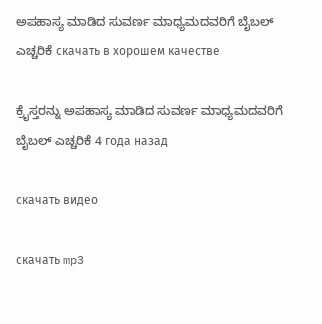ಅಪಹಾಸ್ಯ ಮಾಡಿದ ಸುವರ್ಣ ಮಾಧ್ಯಮದವರಿಗೆ ಬೈಬಲ್ ಎಚ್ಚರಿಕೆ скачать в хорошем качестве

ಕ್ರೈಸ್ತರನ್ನು ಅಪಹಾಸ್ಯ ಮಾಡಿದ ಸುವರ್ಣ ಮಾಧ್ಯಮದವರಿಗೆ ಬೈಬಲ್ ಎಚ್ಚರಿಕೆ 4 года назад

скачать видео

скачать mp3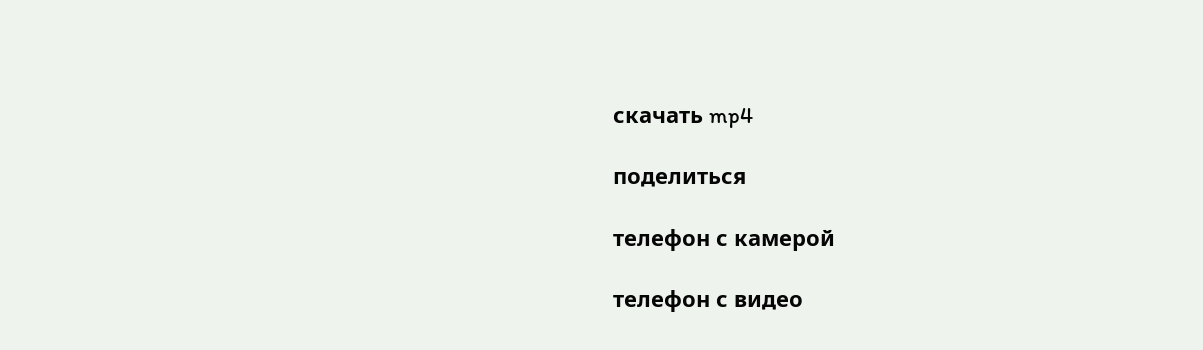скачать mp4

поделиться

телефон с камерой

телефон с видео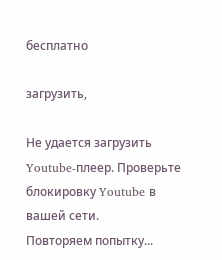бесплатно

загрузить,

Не удается загрузить Youtube-плеер. Проверьте блокировку Youtube в вашей сети.
Повторяем попытку...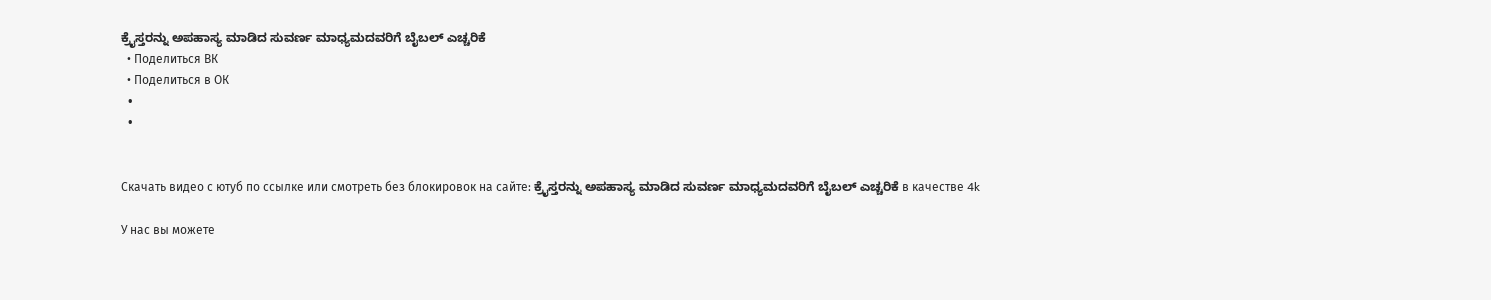ಕ್ರೈಸ್ತರನ್ನು ಅಪಹಾಸ್ಯ ಮಾಡಿದ ಸುವರ್ಣ ಮಾಧ್ಯಮದವರಿಗೆ ಬೈಬಲ್ ಎಚ್ಚರಿಕೆ
  • Поделиться ВК
  • Поделиться в ОК
  •
  •


Скачать видео с ютуб по ссылке или смотреть без блокировок на сайте: ಕ್ರೈಸ್ತರನ್ನು ಅಪಹಾಸ್ಯ ಮಾಡಿದ ಸುವರ್ಣ ಮಾಧ್ಯಮದವರಿಗೆ ಬೈಬಲ್ ಎಚ್ಚರಿಕೆ в качестве 4k

У нас вы можете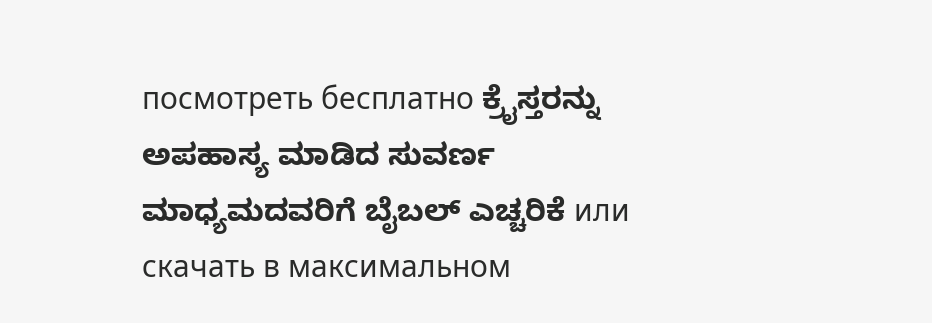посмотреть бесплатно ಕ್ರೈಸ್ತರನ್ನು ಅಪಹಾಸ್ಯ ಮಾಡಿದ ಸುವರ್ಣ ಮಾಧ್ಯಮದವರಿಗೆ ಬೈಬಲ್ ಎಚ್ಚರಿಕೆ или скачать в максимальном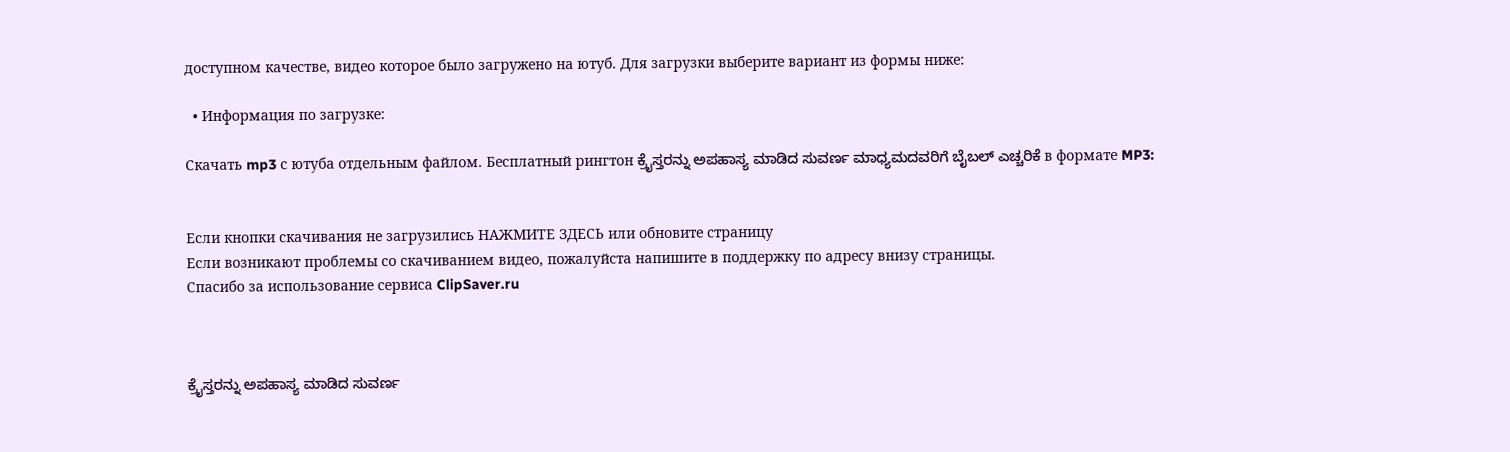доступном качестве, видео которое было загружено на ютуб. Для загрузки выберите вариант из формы ниже:

  • Информация по загрузке:

Скачать mp3 с ютуба отдельным файлом. Бесплатный рингтон ಕ್ರೈಸ್ತರನ್ನು ಅಪಹಾಸ್ಯ ಮಾಡಿದ ಸುವರ್ಣ ಮಾಧ್ಯಮದವರಿಗೆ ಬೈಬಲ್ ಎಚ್ಚರಿಕೆ в формате MP3:


Если кнопки скачивания не загрузились НАЖМИТЕ ЗДЕСЬ или обновите страницу
Если возникают проблемы со скачиванием видео, пожалуйста напишите в поддержку по адресу внизу страницы.
Спасибо за использование сервиса ClipSaver.ru



ಕ್ರೈಸ್ತರನ್ನು ಅಪಹಾಸ್ಯ ಮಾಡಿದ ಸುವರ್ಣ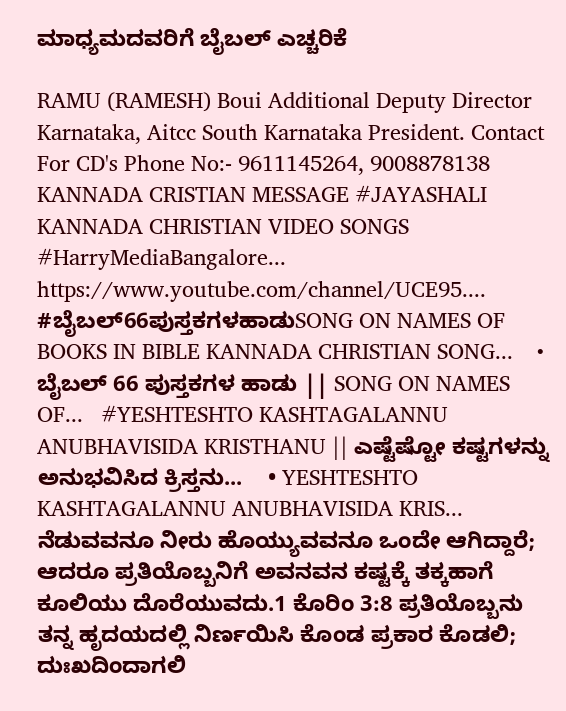ಮಾಧ್ಯಮದವರಿಗೆ ಬೈಬಲ್ ಎಚ್ಚರಿಕೆ

RAMU (RAMESH) Boui Additional Deputy Director Karnataka, Aitcc South Karnataka President. Contact For CD's Phone No:- 9611145264, 9008878138 KANNADA CRISTIAN MESSAGE #JAYASHALI KANNADA CHRISTIAN VIDEO SONGS #HarryMediaBangalore... https://www.youtube.com/channel/UCE95.... #ಬೈಬಲ್66ಪುಸ್ತಕಗಳಹಾಡುSONG ON NAMES OF BOOKS IN BIBLE KANNADA CHRISTIAN SONG...    • ಬೈಬಲ್ 66 ಪುಸ್ತಕಗಳ ಹಾಡು || SONG ON NAMES OF...   #YESHTESHTO KASHTAGALANNU ANUBHAVISIDA KRISTHANU || ಎಷ್ಟೆಷ್ಟೋ ಕಷ್ಟಗಳನ್ನು ಅನುಭವಿಸಿದ ಕ್ರಿಸ್ತನು...    • YESHTESHTO KASHTAGALANNU ANUBHAVISIDA KRIS...   ನೆಡುವವನೂ ನೀರು ಹೊಯ್ಯುವವನೂ ಒಂದೇ ಆಗಿದ್ದಾರೆ; ಆದರೂ ಪ್ರತಿಯೊಬ್ಬನಿಗೆ ಅವನವನ ಕಷ್ಟಕ್ಕೆ ತಕ್ಕಹಾಗೆ ಕೂಲಿಯು ದೊರೆಯುವದು.1 ಕೊರಿಂ 3:8 ಪ್ರತಿಯೊಬ್ಬನು ತನ್ನ ಹೃದಯದಲ್ಲಿ ನಿರ್ಣಯಿಸಿ ಕೊಂಡ ಪ್ರಕಾರ ಕೊಡಲಿ; ದುಃಖದಿಂದಾಗಲಿ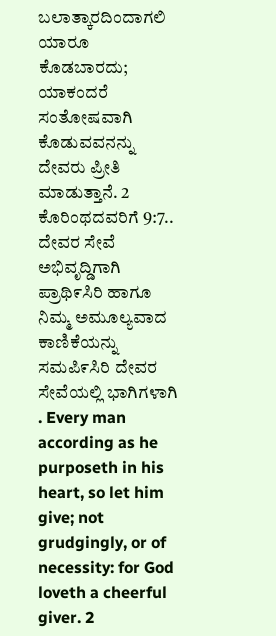ಬಲಾತ್ಕಾರದಿಂದಾಗಲಿ ಯಾರೂ ಕೊಡಬಾರದು; ಯಾಕಂದರೆ ಸಂತೋಷವಾಗಿ ಕೊಡುವವನನ್ನು ದೇವರು ಪ್ರೀತಿ ಮಾಡುತ್ತಾನೆ. 2 ಕೊರಿಂಥದವರಿಗೆ 9:7.. ದೇವರ ಸೇವೆ ಅಭಿವೃದ್ಡಿಗಾಗಿ ಪ್ರಾಥಿ೯ಸಿರಿ ಹಾಗೂ ನಿಮ್ಮ ಅಮೂಲ್ಯವಾದ ಕಾಣಿಕೆಯನ್ನು ಸಮಪಿ೯ಸಿರಿ ದೇವರ ಸೇವೆಯಲ್ಲಿ ಭಾಗಿಗಳಾಗಿ . Every man according as he purposeth in his heart, so let him give; not grudgingly, or of necessity: for God loveth a cheerful giver. 2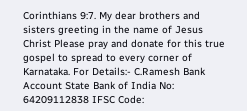Corinthians 9:7. My dear brothers and sisters greeting in the name of Jesus Christ Please pray and donate for this true gospel to spread to every corner of Karnataka. For Details:- C.Ramesh Bank Account State Bank of India No: 64209112838 IFSC Code: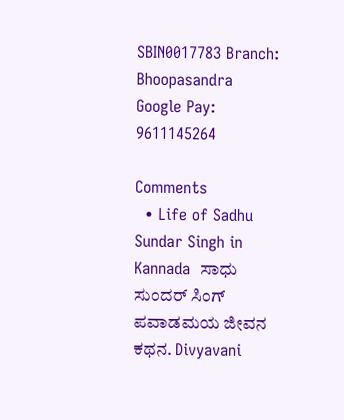SBIN0017783 Branch: Bhoopasandra Google Pay: 9611145264

Comments
  • Life of Sadhu Sundar Singh in  Kannada  ಸಾಧು ಸುಂದರ್ ಸಿಂಗ್  ಪವಾಡಮಯ ಜೀವನ ಕಥನ. Divyavani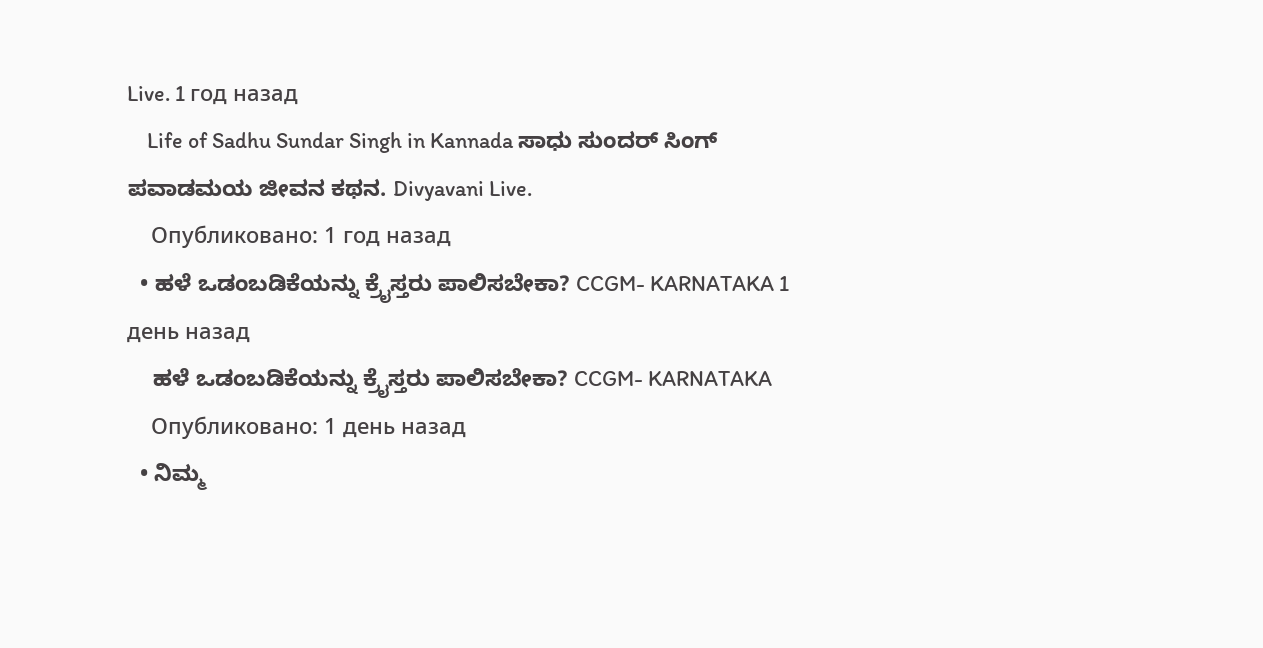Live. 1 год назад
    Life of Sadhu Sundar Singh in Kannada ಸಾಧು ಸುಂದರ್ ಸಿಂಗ್ ಪವಾಡಮಯ ಜೀವನ ಕಥನ. Divyavani Live.
    Опубликовано: 1 год назад
  • ಹಳೆ ಒಡಂಬಡಿಕೆಯನ್ನು ಕ್ರೈಸ್ತರು ಪಾಲಿಸಬೇಕಾ? CCGM- KARNATAKA 1 день назад
    ಹಳೆ ಒಡಂಬಡಿಕೆಯನ್ನು ಕ್ರೈಸ್ತರು ಪಾಲಿಸಬೇಕಾ? CCGM- KARNATAKA
    Опубликовано: 1 день назад
  • ನಿಮ್ಮ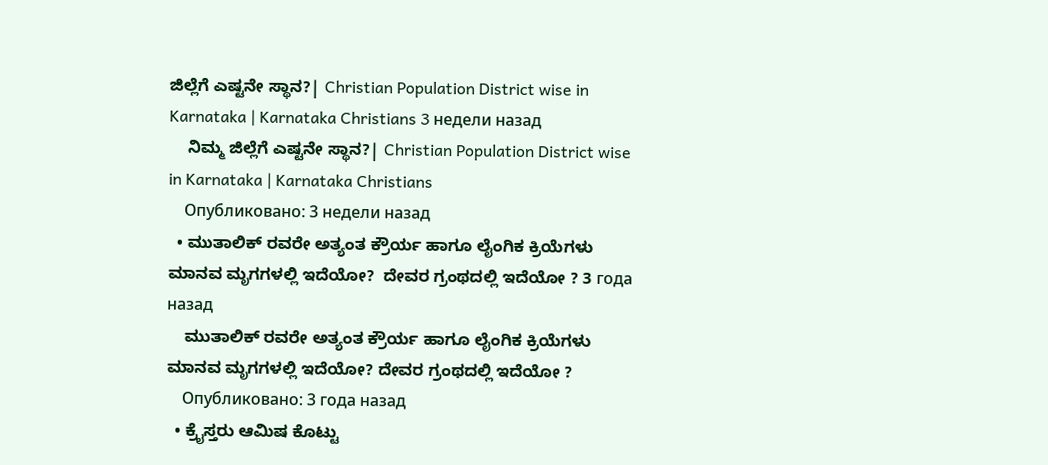ಜಿಲ್ಲೆಗೆ ಎಷ್ಟನೇ ಸ್ಥಾನ?| Christian Population District wise in Karnataka | Karnataka Christians 3 недели назад
    ನಿಮ್ಮ ಜಿಲ್ಲೆಗೆ ಎಷ್ಟನೇ ಸ್ಥಾನ?| Christian Population District wise in Karnataka | Karnataka Christians
    Опубликовано: 3 недели назад
  • ಮುತಾಲಿಕ್ ರವರೇ ಅತ್ಯಂತ ಕ್ರೌರ್ಯ ಹಾಗೂ ಲೈಂಗಿಕ ಕ್ರಿಯೆಗಳು ಮಾನವ ಮೃಗಗಳಲ್ಲಿ ಇದೆಯೋ?  ದೇವರ ಗ್ರಂಥದಲ್ಲಿ ಇದೆಯೋ ? 3 года назад
    ಮುತಾಲಿಕ್ ರವರೇ ಅತ್ಯಂತ ಕ್ರೌರ್ಯ ಹಾಗೂ ಲೈಂಗಿಕ ಕ್ರಿಯೆಗಳು ಮಾನವ ಮೃಗಗಳಲ್ಲಿ ಇದೆಯೋ? ದೇವರ ಗ್ರಂಥದಲ್ಲಿ ಇದೆಯೋ ?
    Опубликовано: 3 года назад
  • ಕ್ರೈಸ್ತರು ಆಮಿಷ ಕೊಟ್ಟು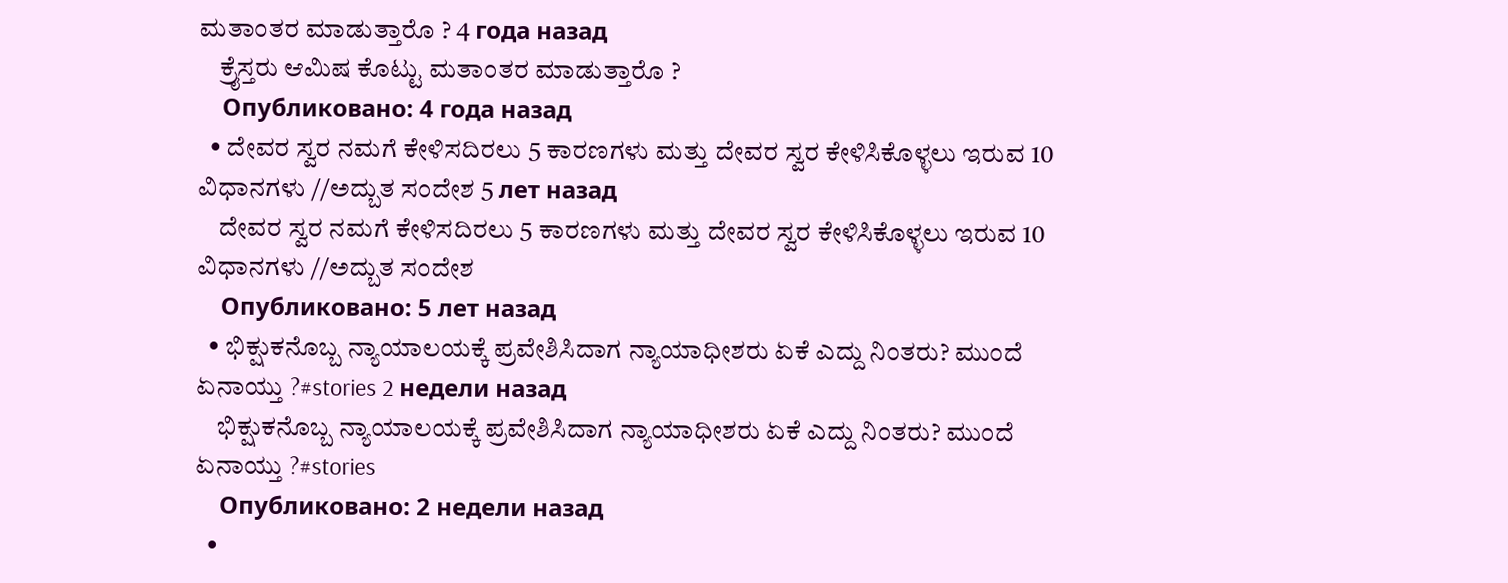ಮತಾಂತರ ಮಾಡುತ್ತಾರೊ ? 4 года назад
    ಕ್ರೈಸ್ತರು ಆಮಿಷ ಕೊಟ್ಟು ಮತಾಂತರ ಮಾಡುತ್ತಾರೊ ?
    Опубликовано: 4 года назад
  • ದೇವರ ಸ್ವರ ನಮಗೆ ಕೇಳಿಸದಿರಲು 5 ಕಾರಣಗಳು ಮತ್ತು ದೇವರ ಸ್ವರ ಕೇಳಿಸಿಕೊಳ್ಳಲು ಇರುವ 10 ವಿಧಾನಗಳು //ಅದ್ಬುತ ಸಂದೇಶ 5 лет назад
    ದೇವರ ಸ್ವರ ನಮಗೆ ಕೇಳಿಸದಿರಲು 5 ಕಾರಣಗಳು ಮತ್ತು ದೇವರ ಸ್ವರ ಕೇಳಿಸಿಕೊಳ್ಳಲು ಇರುವ 10 ವಿಧಾನಗಳು //ಅದ್ಬುತ ಸಂದೇಶ
    Опубликовано: 5 лет назад
  • ಭಿಕ್ಷುಕನೊಬ್ಬ ನ್ಯಾಯಾಲಯಕ್ಕೆ ಪ್ರವೇಶಿಸಿದಾಗ ನ್ಯಾಯಾಧೀಶರು ಏಕೆ ಎದ್ದು ನಿಂತರು? ಮುಂದೆ ಏನಾಯ್ತು ?#stories 2 недели назад
    ಭಿಕ್ಷುಕನೊಬ್ಬ ನ್ಯಾಯಾಲಯಕ್ಕೆ ಪ್ರವೇಶಿಸಿದಾಗ ನ್ಯಾಯಾಧೀಶರು ಏಕೆ ಎದ್ದು ನಿಂತರು? ಮುಂದೆ ಏನಾಯ್ತು ?#stories
    Опубликовано: 2 недели назад
  •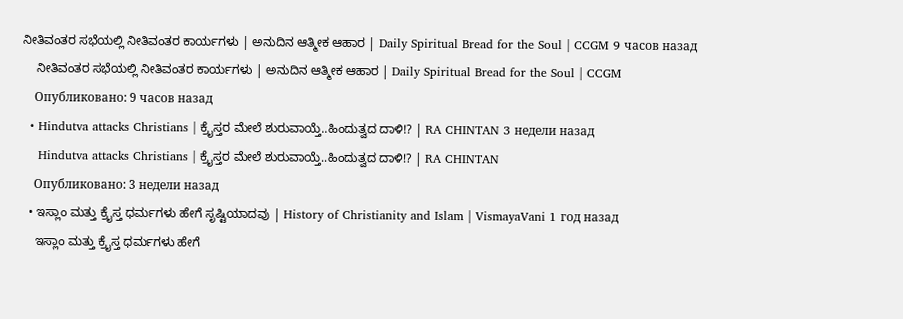ನೀತಿವಂತರ ಸಭೆಯಲ್ಲಿ ನೀತಿವಂತರ ಕಾರ್ಯಗಳು | ಅನುದಿನ ಆತ್ಮೀಕ ಆಹಾರ | Daily Spiritual Bread for the Soul | CCGM 9 часов назад
    ನೀತಿವಂತರ ಸಭೆಯಲ್ಲಿ ನೀತಿವಂತರ ಕಾರ್ಯಗಳು | ಅನುದಿನ ಆತ್ಮೀಕ ಆಹಾರ | Daily Spiritual Bread for the Soul | CCGM
    Опубликовано: 9 часов назад
  • Hindutva attacks Christians | ಕ್ರೈಸ್ತರ ಮೇಲೆ ಶುರುವಾಯ್ತೆ..ಹಿಂದುತ್ವದ ದಾಳಿ!? | RA CHINTAN 3 недели назад
    Hindutva attacks Christians | ಕ್ರೈಸ್ತರ ಮೇಲೆ ಶುರುವಾಯ್ತೆ..ಹಿಂದುತ್ವದ ದಾಳಿ!? | RA CHINTAN
    Опубликовано: 3 недели назад
  • ಇಸ್ಲಾಂ ಮತ್ತು ಕ್ರೈಸ್ತ ಧರ್ಮಗಳು ಹೇಗೆ ಸೃಷ್ಟಿಯಾದವು | History of Christianity and Islam | VismayaVani 1 год назад
    ಇಸ್ಲಾಂ ಮತ್ತು ಕ್ರೈಸ್ತ ಧರ್ಮಗಳು ಹೇಗೆ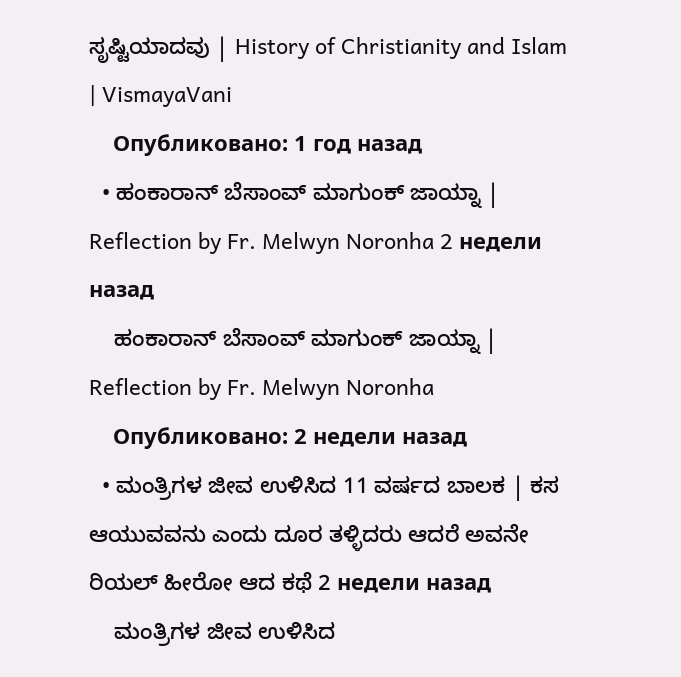ಸೃಷ್ಟಿಯಾದವು | History of Christianity and Islam | VismayaVani
    Опубликовано: 1 год назад
  • ಹಂಕಾರಾನ್ ಬೆಸಾಂವ್ ಮಾಗುಂಕ್ ಜಾಯ್ನಾ | Reflection by Fr. Melwyn Noronha 2 недели назад
    ಹಂಕಾರಾನ್ ಬೆಸಾಂವ್ ಮಾಗುಂಕ್ ಜಾಯ್ನಾ | Reflection by Fr. Melwyn Noronha
    Опубликовано: 2 недели назад
  • ಮಂತ್ರಿಗಳ ಜೀವ ಉಳಿಸಿದ 11 ವರ್ಷದ ಬಾಲಕ | ಕಸ ಆಯುವವನು ಎಂದು ದೂರ ತಳ್ಳಿದರು ಆದರೆ ಅವನೇ ರಿಯಲ್ ಹೀರೋ ಆದ ಕಥೆ 2 недели назад
    ಮಂತ್ರಿಗಳ ಜೀವ ಉಳಿಸಿದ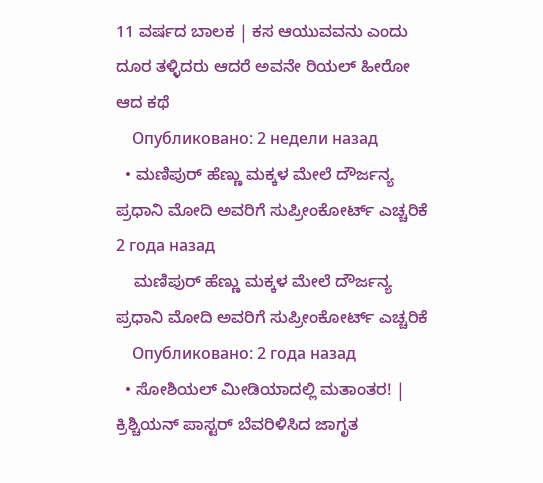11 ವರ್ಷದ ಬಾಲಕ | ಕಸ ಆಯುವವನು ಎಂದು ದೂರ ತಳ್ಳಿದರು ಆದರೆ ಅವನೇ ರಿಯಲ್ ಹೀರೋ ಆದ ಕಥೆ
    Опубликовано: 2 недели назад
  • ಮಣಿಪುರ್ ಹೆಣ್ಣು ಮಕ್ಕಳ ಮೇಲೆ ದೌರ್ಜನ್ಯ  ಪ್ರಧಾನಿ ಮೋದಿ ಅವರಿಗೆ ಸುಪ್ರೀಂಕೋರ್ಟ್ ಎಚ್ಚರಿಕೆ 2 года назад
    ಮಣಿಪುರ್ ಹೆಣ್ಣು ಮಕ್ಕಳ ಮೇಲೆ ದೌರ್ಜನ್ಯ ಪ್ರಧಾನಿ ಮೋದಿ ಅವರಿಗೆ ಸುಪ್ರೀಂಕೋರ್ಟ್ ಎಚ್ಚರಿಕೆ
    Опубликовано: 2 года назад
  • ಸೋಶಿಯಲ್ ಮೀಡಿಯಾದಲ್ಲಿ ಮತಾಂತರ! | ಕ್ರಿಶ್ಚಿಯನ್ ಪಾಸ್ಟರ್ ಬೆವರಿಳಿಸಿದ ಜಾಗೃತ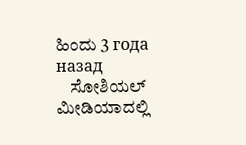ಹಿಂದು 3 года назад
    ಸೋಶಿಯಲ್ ಮೀಡಿಯಾದಲ್ಲಿ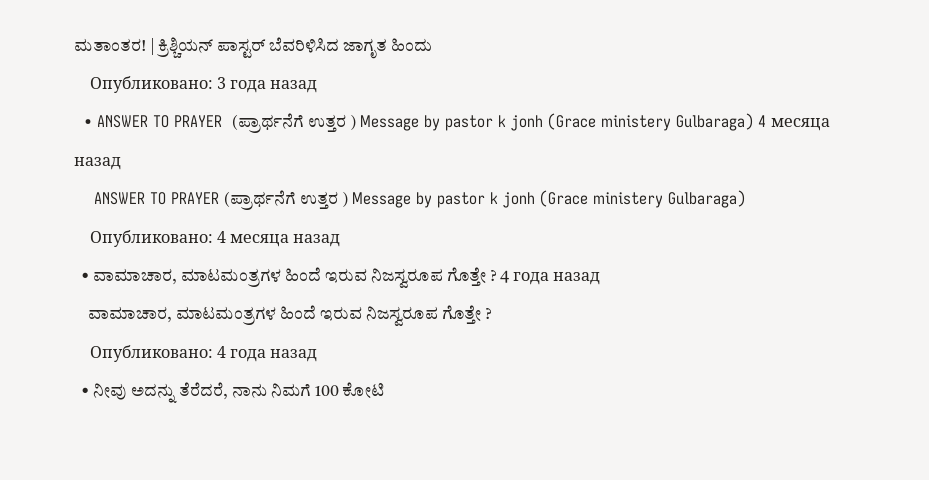ಮತಾಂತರ! | ಕ್ರಿಶ್ಚಿಯನ್ ಪಾಸ್ಟರ್ ಬೆವರಿಳಿಸಿದ ಜಾಗೃತ ಹಿಂದು
    Опубликовано: 3 года назад
  • ANSWER TO PRAYER  (ಪ್ರಾರ್ಥನೆಗೆ ಉತ್ತರ ) Message by pastor k jonh (Grace ministery Gulbaraga) 4 месяца назад
    ANSWER TO PRAYER (ಪ್ರಾರ್ಥನೆಗೆ ಉತ್ತರ ) Message by pastor k jonh (Grace ministery Gulbaraga)
    Опубликовано: 4 месяца назад
  • ವಾಮಾಚಾರ, ಮಾಟಮಂತ್ರಗಳ ಹಿಂದೆ ಇರುವ ನಿಜಸ್ವರೂಪ ಗೊತ್ತೇ ? 4 года назад
    ವಾಮಾಚಾರ, ಮಾಟಮಂತ್ರಗಳ ಹಿಂದೆ ಇರುವ ನಿಜಸ್ವರೂಪ ಗೊತ್ತೇ ?
    Опубликовано: 4 года назад
  • ನೀವು ಅದನ್ನು ತೆರೆದರೆ, ನಾನು ನಿಮಗೆ 100 ಕೋಟಿ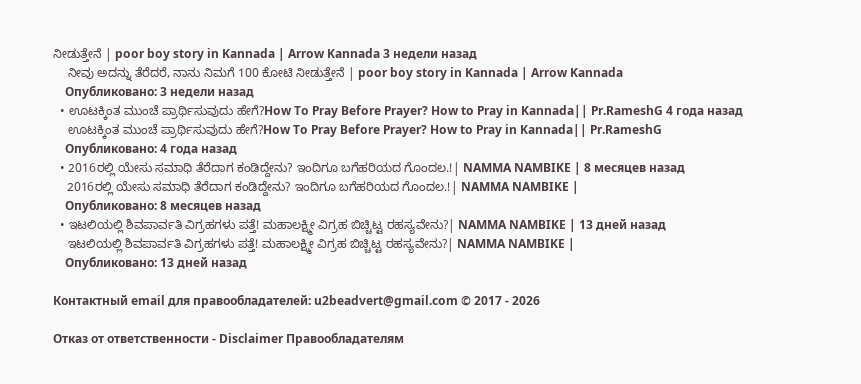ನೀಡುತ್ತೇನೆ | poor boy story in Kannada | Arrow Kannada 3 недели назад
    ನೀವು ಅದನ್ನು ತೆರೆದರೆ, ನಾನು ನಿಮಗೆ 100 ಕೋಟಿ ನೀಡುತ್ತೇನೆ | poor boy story in Kannada | Arrow Kannada
    Опубликовано: 3 недели назад
  • ಊಟಕ್ಕಿಂತ ಮುಂಚೆ ಪ್ರಾರ್ಥಿಸುವುದು ಹೇಗೆ?How To Pray Before Prayer? How to Pray in Kannada|| Pr.RameshG 4 года назад
    ಊಟಕ್ಕಿಂತ ಮುಂಚೆ ಪ್ರಾರ್ಥಿಸುವುದು ಹೇಗೆ?How To Pray Before Prayer? How to Pray in Kannada|| Pr.RameshG
    Опубликовано: 4 года назад
  • 2016ರಲ್ಲಿ ಯೇಸು ಸಮಾಧಿ ತೆರೆದಾಗ ಕಂಡಿದ್ದೇನು? ಇಂದಿಗೂ ಬಗೆಹರಿಯದ ಗೊಂದಲ.!| NAMMA NAMBIKE | 8 месяцев назад
    2016ರಲ್ಲಿ ಯೇಸು ಸಮಾಧಿ ತೆರೆದಾಗ ಕಂಡಿದ್ದೇನು? ಇಂದಿಗೂ ಬಗೆಹರಿಯದ ಗೊಂದಲ.!| NAMMA NAMBIKE |
    Опубликовано: 8 месяцев назад
  • ಇಟಲಿಯಲ್ಲಿ ಶಿವಪಾರ್ವತಿ ವಿಗ್ರಹಗಳು ಪತ್ತೆ! ಮಹಾಲಕ್ಷ್ಮೀ ವಿಗ್ರಹ ಬಿಚ್ಚಿಟ್ಟ ರಹಸ್ಯವೇನು?| NAMMA NAMBIKE | 13 дней назад
    ಇಟಲಿಯಲ್ಲಿ ಶಿವಪಾರ್ವತಿ ವಿಗ್ರಹಗಳು ಪತ್ತೆ! ಮಹಾಲಕ್ಷ್ಮೀ ವಿಗ್ರಹ ಬಿಚ್ಚಿಟ್ಟ ರಹಸ್ಯವೇನು?| NAMMA NAMBIKE |
    Опубликовано: 13 дней назад

Контактный email для правообладателей: u2beadvert@gmail.com © 2017 - 2026

Отказ от ответственности - Disclaimer Правообладателям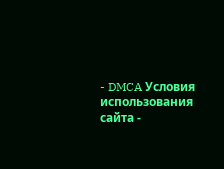- DMCA Условия использования сайта -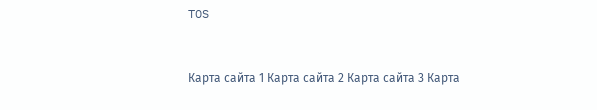TOS



Карта сайта 1 Карта сайта 2 Карта сайта 3 Карта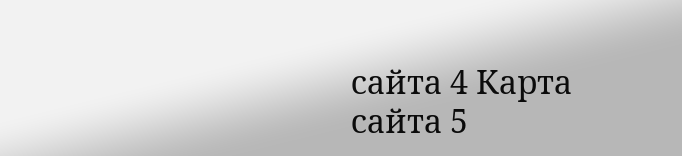сайта 4 Карта сайта 5